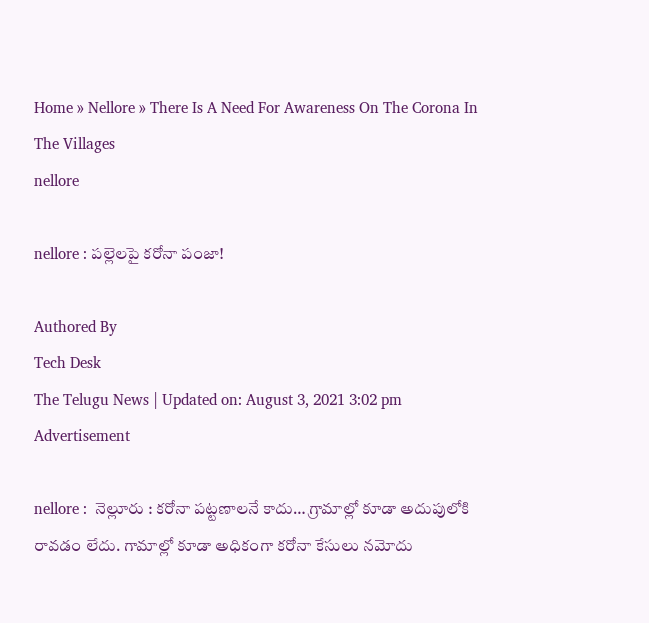Home » Nellore » There Is A Need For Awareness On The Corona In The Villages
nellore

nellore : ప‌ల్లెల‌పై క‌రోనా పంజా!

Authored By
Tech Desk
The Telugu News | Updated on: August 3, 2021 3:02 pm
Advertisement

nellore :  నెల్లూరు : క‌రోనా ప‌ట్ట‌ణాల‌నే కాదు… గ్రామాల్లో కూడా అదుపులోకి రావ‌డం లేదు. గామాల్లో కూడా అధికంగా క‌రోనా కేసులు న‌మోదు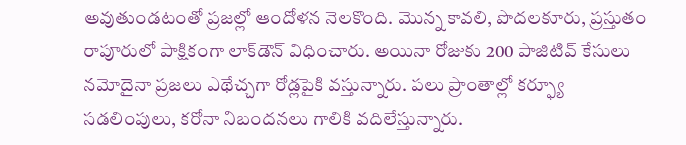అవుతుండ‌టంతో ప్ర‌జ‌ల్లో ఆందోళ‌న నెల‌కొంది. మొన్న కావ‌లి, పొదల‌కూరు, ప్ర‌స్తుతం రాపూరులో పాక్షికంగా లాక్‌డౌన్ విధించారు. అయినా రోజుకు 200 పాజిటివ్ కేసులు న‌మోదైనా ప్ర‌జ‌లు ఎథేచ్చ‌గా రోడ్ల‌పైకి వ‌స్తున్నారు. ప‌లు ప్రాంతాల్లో క‌ర్ఫ్యూ స‌డ‌లింపులు, క‌రోనా నిబంద‌న‌లు గాలికి వ‌దిలేస్తున్నారు.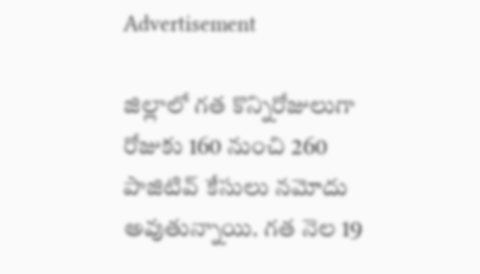Advertisement

జిల్లాలో గ‌త కొన్నిరోజులుగా రోజుకు 160 నుంచి 260 పాజిటివ్ కేసులు న‌మోదు అవుతున్నాయి. గ‌త నెల 19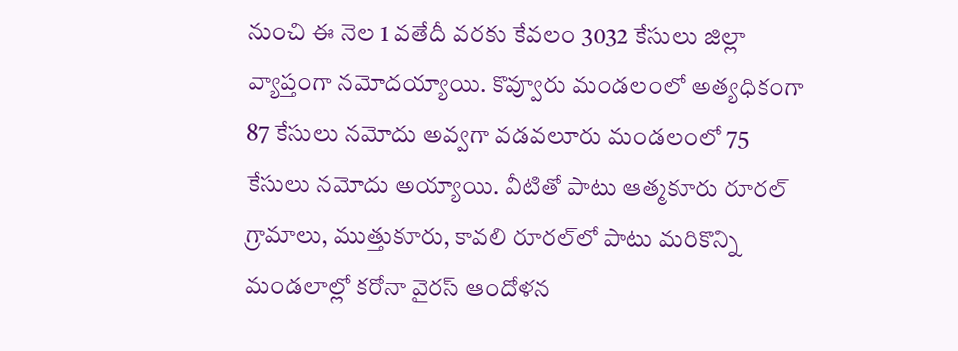నుంచి ఈ నెల 1 వ‌తేదీ వ‌ర‌కు కేవ‌లం 3032 కేసులు జిల్లా వ్యాప్తంగా న‌మోద‌య్యాయి. కొవ్వూరు మండ‌లంలో అత్య‌ధికంగా 87 కేసులు న‌మోదు అవ్వ‌గా వ‌డ‌వ‌లూరు మండ‌లంలో 75 కేసులు న‌మోదు అయ్యాయి. వీటితో పాటు ఆత్మ‌కూరు రూర‌ల్ గ్రామాలు, ముత్తుకూరు, కావ‌లి రూర‌ల్‌లో పాటు మ‌రికొన్ని మండ‌లాల్లో క‌రోనా వైర‌స్ ఆందోళ‌న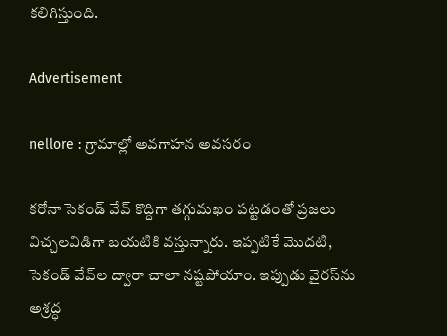క‌లిగిస్తుంది.

Advertisement

nellore : గ్రామాల్లో అవ‌గాహ‌న అవ‌స‌రం

క‌రోనా సెకండ్ వేవ్ కొద్దిగా త‌గ్గుమ‌ఖం ప‌ట్ట‌డంతో ప్ర‌జ‌లు విచ్చ‌ల‌విడిగా బ‌య‌టికి వ‌స్తున్నారు. ఇప్ప‌టికే మొద‌టి, సెకండ్ వేవ్‌ల ద్వారా చాలా న‌ష్ట‌పోయాం. ఇప్పుడు వైర‌స్‌ను అశ్ర‌ద్ధ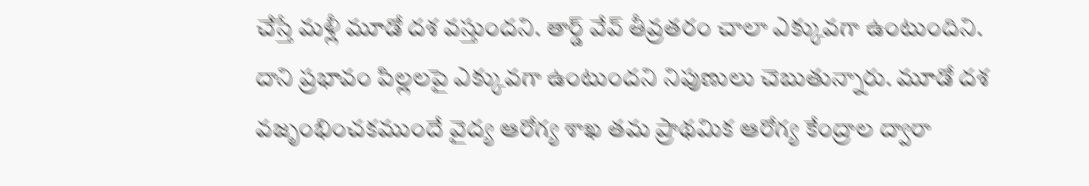చేస్తే మ‌ళ్లీ మూడో ద‌శ వ‌స్తుంద‌ని. తార్డ్ వేవ్ తీవ్ర‌త‌రం చాలా ఎక్కువ‌గా ఉంటుందిని. దాని ప్ర‌భావం పిల్ల‌ల‌పై ఎక్కువ‌గా ఉంటుంద‌ని నిపుణులు చెబుతున్నారు. మూడో ద‌శ వ‌జృంభించ‌క‌ముందే వైద్య ఆరోగ్య శాఖ త‌మ ప్రాథ‌మిక ఆరోగ్య కేంద్రాల ద్వారా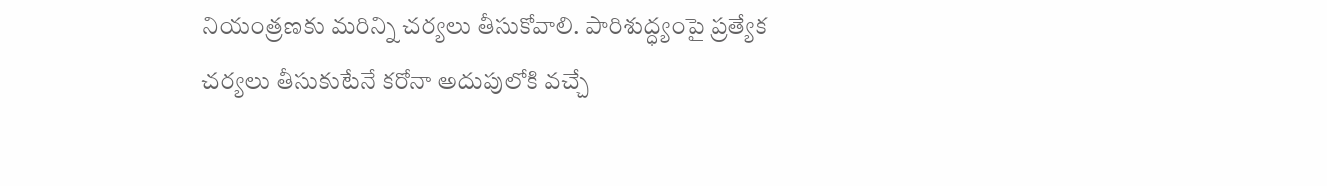నియంత్ర‌ణ‌కు మ‌రిన్ని చ‌ర్య‌లు తీసుకోవాలి. పారిశుద్ధ్యంపై ప్ర‌త్యేక చ‌ర్య‌లు తీసుకుటేనే క‌రోనా అదుపులోకి వ‌చ్చే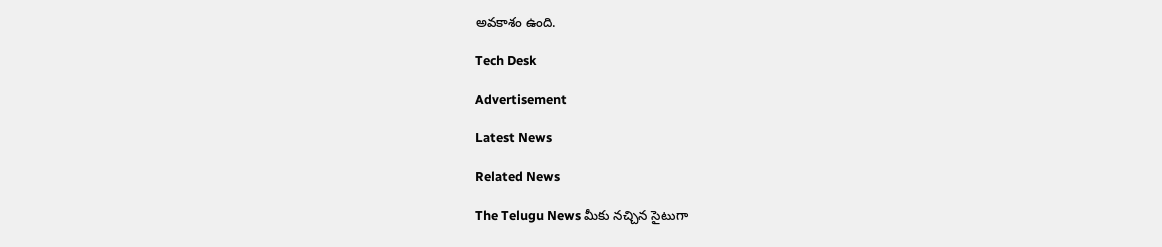అవ‌కాశం ఉంది.

Tech Desk

Advertisement

Latest News

Related News

The Telugu News మీకు నచ్చిన సైటుగా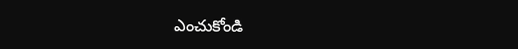ఎంచుకోండి